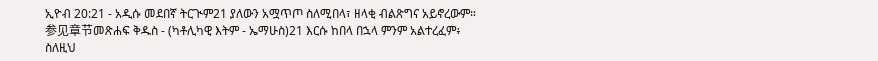ኢዮብ 20:21 - አዲሱ መደበኛ ትርጒም21 ያለውን አሟጥጦ ስለሚበላ፣ ዘላቂ ብልጽግና አይኖረውም። 参见章节መጽሐፍ ቅዱስ - (ካቶሊካዊ እትም - ኤማሁስ)21 እርሱ ከበላ በኋላ ምንም አልተረፈም፥ ስለዚህ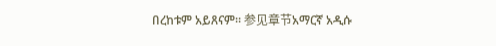በረከቱም አይጸናም። 参见章节አማርኛ አዲሱ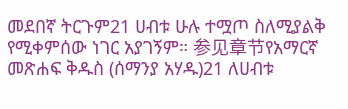መደበኛ ትርጉም21 ሀብቱ ሁሉ ተሟጦ ስለሚያልቅ የሚቀምሰው ነገር አያገኝም። 参见章节የአማርኛ መጽሐፍ ቅዱስ (ሰማንያ አሃዱ)21 ለሀብቱ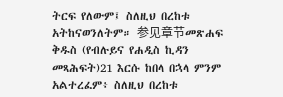ትርፍ የለውም፤ ስለዚህ በረከቱ አትከናወንለትም። 参见章节መጽሐፍ ቅዱስ (የብሉይና የሐዲስ ኪዳን መጻሕፍት)21 እርሱ ከበላ በኋላ ምንም አልተረፈም፥ ስለዚህ በረከቱ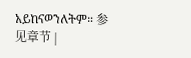አይከናወንለትም። 参见章节 |